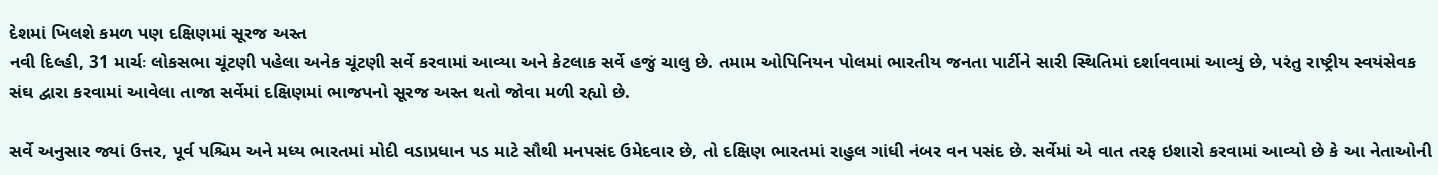દેશમાં ખિલશે કમળ પણ દક્ષિણમાં સૂરજ અસ્ત
નવી દિલ્હી, 31 માર્ચઃ લોકસભા ચૂંટણી પહેલા અનેક ચૂંટણી સર્વે કરવામાં આવ્યા અને કેટલાક સર્વે હજું ચાલુ છે. તમામ ઓપિનિયન પોલમાં ભારતીય જનતા પાર્ટીને સારી સ્થિતિમાં દર્શાવવામાં આવ્યું છે, પરંતુ રાષ્ટ્રીય સ્વયંસેવક સંઘ દ્વારા કરવામાં આવેલા તાજા સર્વેમાં દક્ષિણમાં ભાજપનો સૂરજ અસ્ત થતો જોવા મળી રહ્યો છે.

સર્વે અનુસાર જ્યાં ઉત્તર, પૂર્વ પશ્ચિમ અને મધ્ય ભારતમાં મોદી વડાપ્રધાન પડ માટે સૌથી મનપસંદ ઉમેદવાર છે, તો દક્ષિણ ભારતમાં રાહુલ ગાંધી નંબર વન પસંદ છે. સર્વેમાં એ વાત તરફ ઇશારો કરવામાં આવ્યો છે કે આ નેતાઓની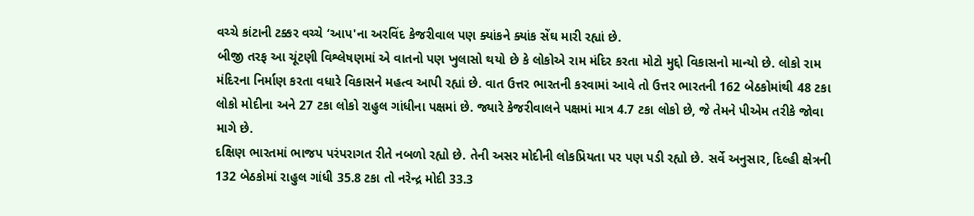વચ્ચે કાંટાની ટક્કર વચ્ચે ‘આપ'ના અરવિંદ કેજરીવાલ પણ ક્યાંકને ક્યાંક સેંઘ મારી રહ્યાં છે.
બીજી તરફ આ ચૂંટણી વિશ્લેષણમાં એ વાતનો પણ ખુલાસો થયો છે કે લોકોએ રામ મંદિર કરતા મોટો મુદ્દો વિકાસનો માન્યો છે. લોકો રામ મંદિરના નિર્માણ કરતા વધારે વિકાસને મહત્વ આપી રહ્યાં છે. વાત ઉત્તર ભારતની કરવામાં આવે તો ઉત્તર ભારતની 162 બેઠકોમાંથી 48 ટકા લોકો મોદીના અને 27 ટકા લોકો રાહુલ ગાંધીના પક્ષમાં છે. જ્યારે કેજરીવાલને પક્ષમાં માત્ર 4.7 ટકા લોકો છે, જે તેમને પીએમ તરીકે જોવા માગે છે.
દક્ષિણ ભારતમાં ભાજપ પરંપરાગત રીતે નબળો રહ્યો છે. તેની અસર મોદીની લોકપ્રિયતા પર પણ પડી રહ્યો છે. સર્વે અનુસાર, દિલ્હી ક્ષેત્રની 132 બેઠકોમાં રાહુલ ગાંધી 35.8 ટકા તો નરેન્દ્ર મોદી 33.3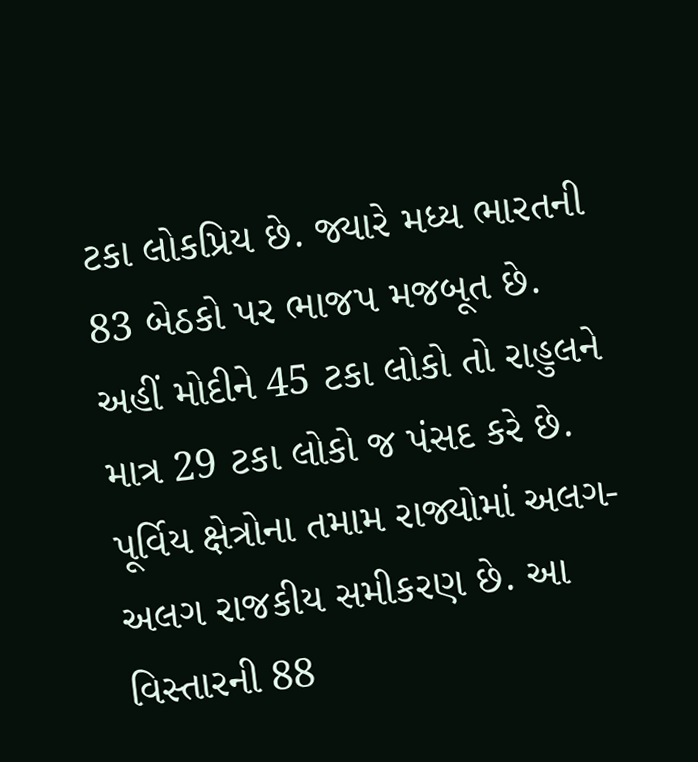ટકા લોકપ્રિય છે. જ્યારે મધ્ય ભારતની 83 બેઠકો પર ભાજપ મજબૂત છે. અહીં મોદીને 45 ટકા લોકો તો રાહુલને માત્ર 29 ટકા લોકો જ પંસદ કરે છે. પૂર્વિય ક્ષેત્રોના તમામ રાજ્યોમાં અલગ-અલગ રાજકીય સમીકરણ છે. આ વિસ્તારની 88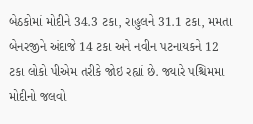બેઠકોમાં મોદીને 34.3 ટકા, રાહુલને 31.1 ટકા, મમતા બેનરજીને અંદાજે 14 ટકા અને નવીન પટનાયકને 12 ટકા લોકો પીએમ તરીકે જોઇ રહ્યાં છે. જ્યારે પશ્ચિમમા મોદીનો જલવો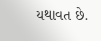યથાવત છે.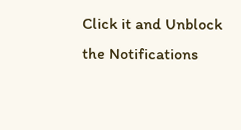Click it and Unblock the Notifications